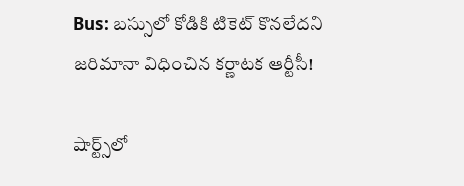Bus: బస్సులో కోడికి టికెట్ కొనలేదని జరిమానా విధించిన కర్ణాటక ఆర్టీసీ!

షార్ట్స్‌లో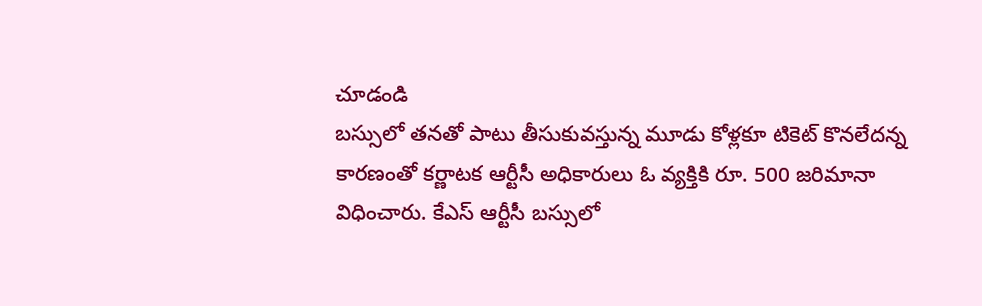చూడండి
బస్సులో తనతో పాటు తీసుకువస్తున్న మూడు కోళ్లకూ టికెట్ కొనలేదన్న కారణంతో కర్ణాటక ఆర్టీసీ అధికారులు ఓ వ్యక్తికి రూ. 500 జరిమానా విధించారు. కేఎస్ ఆర్టీసీ బస్సులో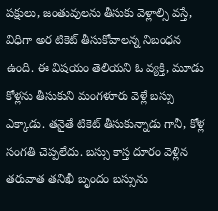పక్షులు, జంతువులను తీసుకు వెళ్లాల్సి వస్తే, విధిగా అర టికెట్ తీసుకోవాలన్న నిబంధన ఉంది. ఈ విషయం తెలియని ఓ వ్యక్తి, మూడు కోళ్లను తీసుకుని మంగళూరు వెళ్లే బస్సు ఎక్కాడు. తనైతే టికెట్ తీసుకున్నాడు గానీ, కోళ్ల సంగతి చెప్పలేదు. బస్సు కాస్త దూరం వెళ్లిన తరువాత తనిఖీ బృందం బస్సును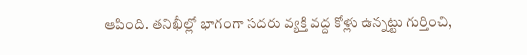ఆపింది. తనిఖీల్లో భాగంగా సదరు వ్యక్తి వద్ద కోళ్లు ఉన్నట్టు గుర్తించి,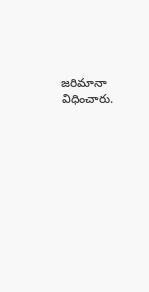జరిమానా విధించారు.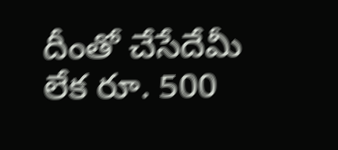దీంతో చేసేదేమీ లేక రూ. 500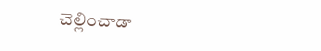చెల్లించాడా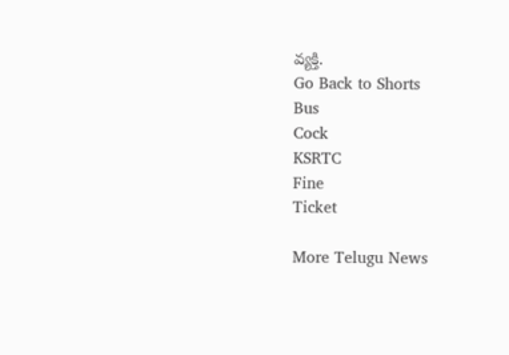వ్యక్తి.
Go Back to Shorts
Bus
Cock
KSRTC
Fine
Ticket

More Telugu News